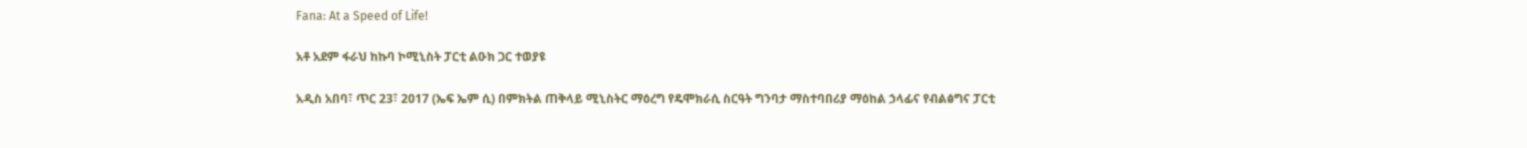Fana: At a Speed of Life!

አቶ አደም ፋራህ ከኩባ ኮሚኒስት ፓርቲ ልዑክ ጋር ተወያዩ

አዲስ አበባ፣ ጥር 23፣ 2017 (ኤፍ ኤም ሲ) በምክትል ጠቅላይ ሚኒስትር ማዕረግ የዴሞክራሲ ስርዓት ግንባታ ማስተባበሪያ ማዕከል ኃላፊና የብልፅግና ፓርቲ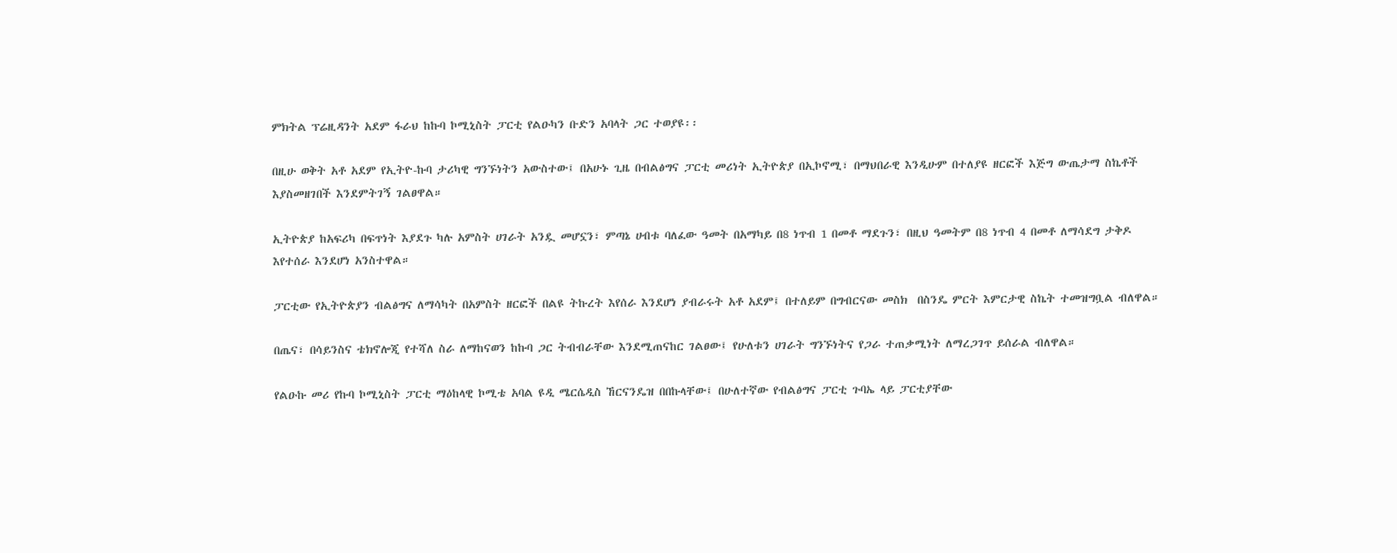ምክትል ፕሬዚዳንት አደም ፋራህ ከኩባ ኮሚኒስት ፓርቲ የልዑካን ቡድን አባላት ጋር ተወያዩ፡፡

በዚሁ ወቅት አቶ አደም የኢትዮ-ኩባ ታሪካዊ ግንኙነትን አውስተው፤ በአሁኑ ጊዜ በብልፅግና ፓርቲ መሪነት ኢትዮጵያ በኢኮኖሚ፣ በማህበራዊ እንዲሁም በተለያዩ ዘርፎች እጅግ ውጤታማ ስኬቶች እያስመዘገበች እንደምትገኝ ገልፀዋል።

ኢትዮጵያ ከአፍሪካ በፍጥነት እያደጉ ካሉ አምስት ሀገራት አንዷ መሆኗን፣ ምጣኔ ሀብቱ ባለፈው ዓመት በአማካይ በ8 ነጥብ 1 በመቶ ማደጉን፣ በዚህ ዓመትም በ8 ነጥብ 4 በመቶ ለማሳደግ ታቅዶ እየተሰራ እንደሆነ አንስተዋል።

ፓርቲው የኢትዮጵያን ብልፅግና ለማሳካት በአምስት ዘርፎች በልዩ ትኩረት እየሰራ እንደሆነ ያብራሩት አቶ አደም፤ በተለይም በግብርናው መስክ  በስንዴ ምርት እምርታዊ ስኬት ተመዝግቧል ብለዋል።

በጤና፣ በሳይንስና ቴክኖሎጂ የተሻለ ስራ ለማከናወን ከኩባ ጋር ትብብራቸው እንደሚጠናከር ገልፀው፤ የሁለቱን ሀገራት ግንኙነትና የጋራ ተጠቃሚነት ለማረጋገጥ ይሰራል ብለዋል።

የልዑኩ መሪ የኩባ ኮሚኒስት ፓርቲ ማዕከላዊ ኮሚቴ አባል ዩዲ ሜርሴዲስ ኸርናንዴዝ በበኩላቸው፤ በሁለተኛው የብልፅግና ፓርቲ ጉባኤ ላይ ፓርቲያቸው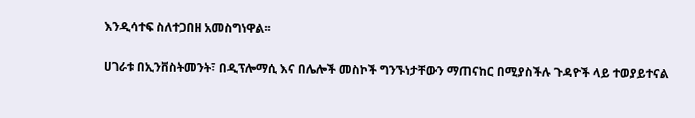እንዲሳተፍ ስለተጋበዘ አመስግነዋል፡፡

ሀገራቱ በኢንቨስትመንት፣ በዲፕሎማሲ እና በሌሎች መስኮች ግንኙነታቸውን ማጠናከር በሚያስችሉ ጉዳዮች ላይ ተወያይተናል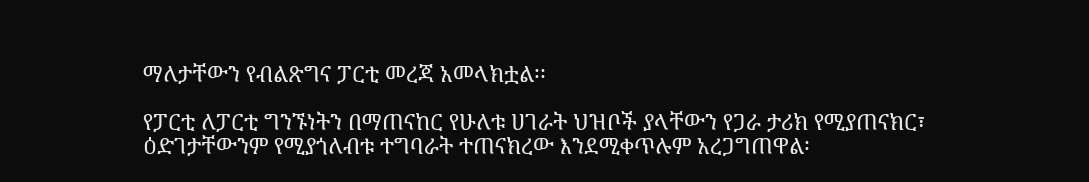ማለታቸውን የብልጽግና ፓርቲ መረጃ አመላክቷል፡፡

የፓርቲ ለፓርቲ ግንኙነትን በማጠናከር የሁለቱ ሀገራት ህዝቦች ያላቸውን የጋራ ታሪክ የሚያጠናክር፣ ዕድገታቸውንም የሚያጎለብቱ ተግባራት ተጠናክረው እንደሚቀጥሉም አረጋግጠዋል፡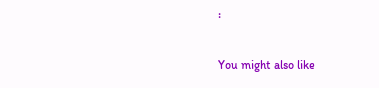፡

You might also like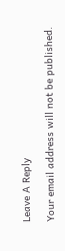Leave A Reply

Your email address will not be published.